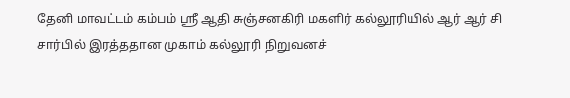தேனி மாவட்டம் கம்பம் ஸ்ரீ ஆதி சுஞ்சனகிரி மகளிர் கல்லூரியில் ஆர் ஆர் சி சார்பில் இரத்ததான முகாம் கல்லூரி நிறுவனச்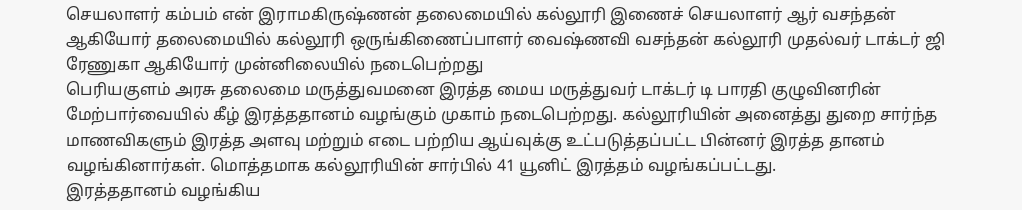செயலாளர் கம்பம் என் இராமகிருஷ்ணன் தலைமையில் கல்லூரி இணைச் செயலாளர் ஆர் வசந்தன் ஆகியோர் தலைமையில் கல்லூரி ஒருங்கிணைப்பாளர் வைஷ்ணவி வசந்தன் கல்லூரி முதல்வர் டாக்டர் ஜி ரேணுகா ஆகியோர் முன்னிலையில் நடைபெற்றது
பெரியகுளம் அரசு தலைமை மருத்துவமனை இரத்த மைய மருத்துவர் டாக்டர் டி பாரதி குழுவினரின் மேற்பார்வையில் கீழ் இரத்ததானம் வழங்கும் முகாம் நடைபெற்றது. கல்லூரியின் அனைத்து துறை சார்ந்த மாணவிகளும் இரத்த அளவு மற்றும் எடை பற்றிய ஆய்வுக்கு உட்படுத்தப்பட்ட பின்னர் இரத்த தானம் வழங்கினார்கள். மொத்தமாக கல்லூரியின் சார்பில் 41 யூனிட் இரத்தம் வழங்கப்பட்டது.
இரத்ததானம் வழங்கிய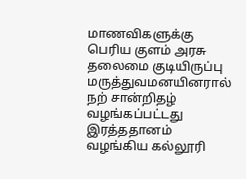மாணவிகளுக்கு பெரிய குளம் அரசு தலைமை குடியிருப்பு மருத்துவமனயினரால் நற் சான்றிதழ் வழங்கப்பட்டது இரத்ததானம் வழங்கிய கல்லூரி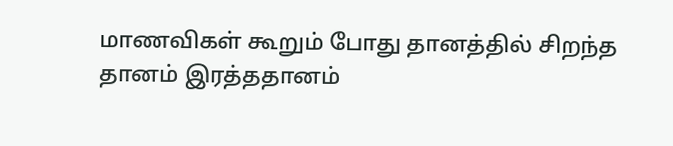மாணவிகள் கூறும் போது தானத்தில் சிறந்த தானம் இரத்ததானம்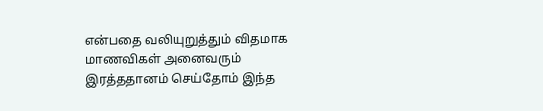என்பதை வலியுறுத்தும் விதமாக மாணவிகள் அனைவரும் இரத்ததானம் செய்தோம் இந்த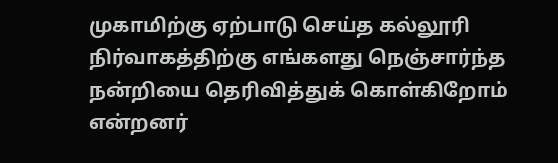முகாமிற்கு ஏற்பாடு செய்த கல்லூரி நிர்வாகத்திற்கு எங்களது நெஞ்சார்ந்த நன்றியை தெரிவித்துக் கொள்கிறோம் என்றனர்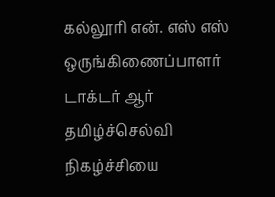கல்லூரி என். எஸ் எஸ் ஒருங்கிணைப்பாளர் டாக்டர் ஆர் தமிழ்ச்செல்வி நிகழ்ச்சியை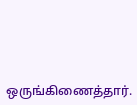ஒருங்கிணைத்தார்.